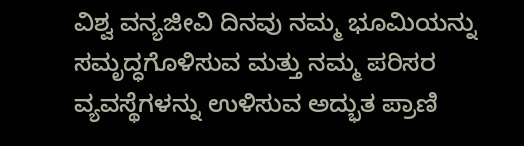ವಿಶ್ವ ವನ್ಯಜೀವಿ ದಿನವು ನಮ್ಮ ಭೂಮಿಯನ್ನು ಸಮೃದ್ಧಗೊಳಿಸುವ ಮತ್ತು ನಮ್ಮ ಪರಿಸರ ವ್ಯವಸ್ಥೆಗಳನ್ನು ಉಳಿಸುವ ಅದ್ಭುತ ಪ್ರಾಣಿ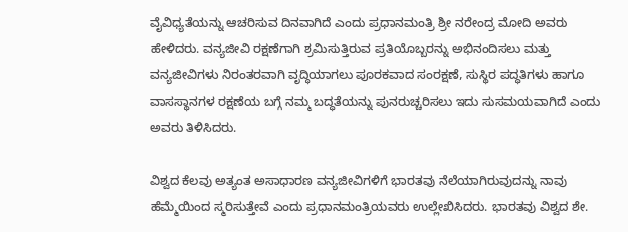ವೈವಿಧ್ಯತೆಯನ್ನು ಆಚರಿಸುವ ದಿನವಾಗಿದೆ ಎಂದು ಪ್ರಧಾನಮಂತ್ರಿ ಶ್ರೀ ನರೇಂದ್ರ ಮೋದಿ ಅವರು ಹೇಳಿದರು. ವನ್ಯಜೀವಿ ರಕ್ಷಣೆಗಾಗಿ ಶ್ರಮಿಸುತ್ತಿರುವ ಪ್ರತಿಯೊಬ್ಬರನ್ನು ಅಭಿನಂದಿಸಲು ಮತ್ತು ವನ್ಯಜೀವಿಗಳು ನಿರಂತರವಾಗಿ ವೃದ್ಧಿಯಾಗಲು ಪೂರಕವಾದ ಸಂರಕ್ಷಣೆ, ಸುಸ್ಥಿರ ಪದ್ಧತಿಗಳು ಹಾಗೂ ವಾಸಸ್ಥಾನಗಳ ರಕ್ಷಣೆಯ ಬಗ್ಗೆ ನಮ್ಮ ಬದ್ಧತೆಯನ್ನು ಪುನರುಚ್ಚರಿಸಲು ಇದು ಸುಸಮಯವಾಗಿದೆ ಎಂದು ಅವರು ತಿಳಿಸಿದರು.

ವಿಶ್ವದ ಕೆಲವು ಅತ್ಯಂತ ಅಸಾಧಾರಣ ವನ್ಯಜೀವಿಗಳಿಗೆ ಭಾರತವು ನೆಲೆಯಾಗಿರುವುದನ್ನು ನಾವು ಹೆಮ್ಮೆಯಿಂದ ಸ್ಮರಿಸುತ್ತೇವೆ ಎಂದು ಪ್ರಧಾನಮಂತ್ರಿಯವರು ಉಲ್ಲೇಖಿಸಿದರು. ಭಾರತವು ವಿಶ್ವದ ಶೇ.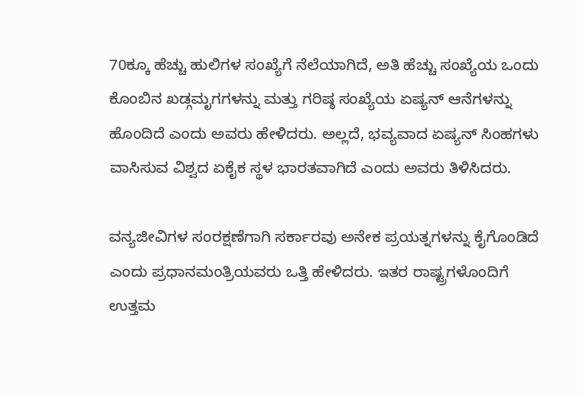70ಕ್ಕೂ ಹೆಚ್ಚು ಹುಲಿಗಳ ಸಂಖ್ಯೆಗೆ ನೆಲೆಯಾಗಿದೆ, ಅತಿ ಹೆಚ್ಚು ಸಂಖ್ಯೆಯ ಒಂದು ಕೊಂಬಿನ ಖಡ್ಗಮೃಗಗಳನ್ನು ಮತ್ತು ಗರಿಷ್ಠ ಸಂಖ್ಯೆಯ ಏಷ್ಯನ್ ಆನೆಗಳನ್ನು ಹೊಂದಿದೆ ಎಂದು ಅವರು ಹೇಳಿದರು. ಅಲ್ಲದೆ, ಭವ್ಯವಾದ ಏಷ್ಯನ್ ಸಿಂಹಗಳು ವಾಸಿಸುವ ವಿಶ್ವದ ಏಕೈಕ ಸ್ಥಳ ಭಾರತವಾಗಿದೆ ಎಂದು ಅವರು ತಿಳಿಸಿದರು.

ವನ್ಯಜೀವಿಗಳ ಸಂರಕ್ಷಣೆಗಾಗಿ ಸರ್ಕಾರವು ಅನೇಕ ಪ್ರಯತ್ನಗಳನ್ನು ಕೈಗೊಂಡಿದೆ ಎಂದು ಪ್ರಧಾನಮಂತ್ರಿಯವರು ಒತ್ತಿ ಹೇಳಿದರು. ಇತರ ರಾಷ್ಟ್ರಗಳೊಂದಿಗೆ ಉತ್ತಮ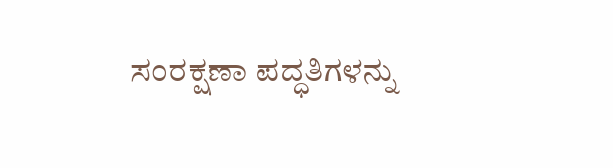ಸಂರಕ್ಷಣಾ ಪದ್ಧತಿಗಳನ್ನು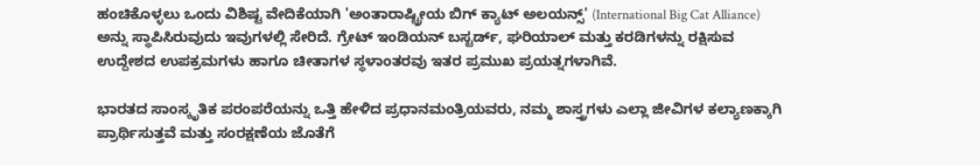ಹಂಚಿಕೊಳ್ಳಲು ಒಂದು ವಿಶಿಷ್ಟ ವೇದಿಕೆಯಾಗಿ 'ಅಂತಾರಾಷ್ಟ್ರೀಯ ಬಿಗ್ ಕ್ಯಾಟ್ ಅಲಯನ್ಸ್' (International Big Cat Alliance) ಅನ್ನು ಸ್ಥಾಪಿಸಿರುವುದು ಇವುಗಳಲ್ಲಿ ಸೇರಿದೆ. ಗ್ರೇಟ್ ಇಂಡಿಯನ್ ಬಸ್ಟರ್ಡ್, ಘರಿಯಾಲ್ ಮತ್ತು ಕರಡಿಗಳನ್ನು ರಕ್ಷಿಸುವ ಉದ್ದೇಶದ ಉಪಕ್ರಮಗಳು ಹಾಗೂ ಚೀತಾಗಳ ಸ್ಥಳಾಂತರವು ಇತರ ಪ್ರಮುಖ ಪ್ರಯತ್ನಗಳಾಗಿವೆ.

ಭಾರತದ ಸಾಂಸ್ಕೃತಿಕ ಪರಂಪರೆಯನ್ನು ಒತ್ತಿ ಹೇಳಿದ ಪ್ರಧಾನಮಂತ್ರಿಯವರು, ನಮ್ಮ ಶಾಸ್ತ್ರಗಳು ಎಲ್ಲಾ ಜೀವಿಗಳ ಕಲ್ಯಾಣಕ್ಕಾಗಿ ಪ್ರಾರ್ಥಿಸುತ್ತವೆ ಮತ್ತು ಸಂರಕ್ಷಣೆಯ ಜೊತೆಗೆ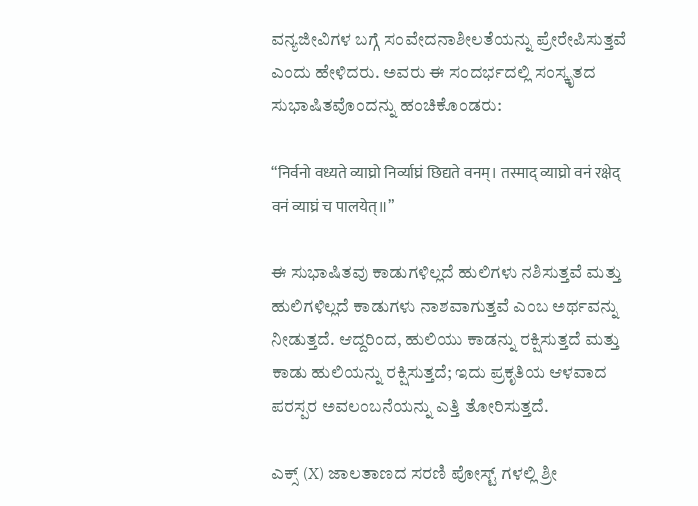ವನ್ಯಜೀವಿಗಳ ಬಗ್ಗೆ ಸಂವೇದನಾಶೀಲತೆಯನ್ನು ಪ್ರೇರೇಪಿಸುತ್ತವೆ ಎಂದು ಹೇಳಿದರು. ಅವರು ಈ ಸಂದರ್ಭದಲ್ಲಿ ಸಂಸ್ಕೃತದ ಸುಭಾಷಿತವೊಂದನ್ನು ಹಂಚಿಕೊಂಡರು:

“निर्वनो वध्यते व्याघ्रो निर्व्याघ्रं छिद्यते वनम्। तस्माद् व्याघ्रो वनं रक्षेद् वनं व्याघ्रं च पालयेत्॥”

ಈ ಸುಭಾಷಿತವು ಕಾಡುಗಳಿಲ್ಲದೆ ಹುಲಿಗಳು ನಶಿಸುತ್ತವೆ ಮತ್ತು ಹುಲಿಗಳಿಲ್ಲದೆ ಕಾಡುಗಳು ನಾಶವಾಗುತ್ತವೆ ಎಂಬ ಅರ್ಥವನ್ನು ನೀಡುತ್ತದೆ. ಆದ್ದರಿಂದ, ಹುಲಿಯು ಕಾಡನ್ನು ರಕ್ಷಿಸುತ್ತದೆ ಮತ್ತು ಕಾಡು ಹುಲಿಯನ್ನು ರಕ್ಷಿಸುತ್ತದೆ; ಇದು ಪ್ರಕೃತಿಯ ಆಳವಾದ ಪರಸ್ಪರ ಅವಲಂಬನೆಯನ್ನು ಎತ್ತಿ ತೋರಿಸುತ್ತದೆ.

ಎಕ್ಸ್ (X) ಜಾಲತಾಣದ ಸರಣಿ ಪೋಸ್ಟ್ ಗಳಲ್ಲಿ ಶ್ರೀ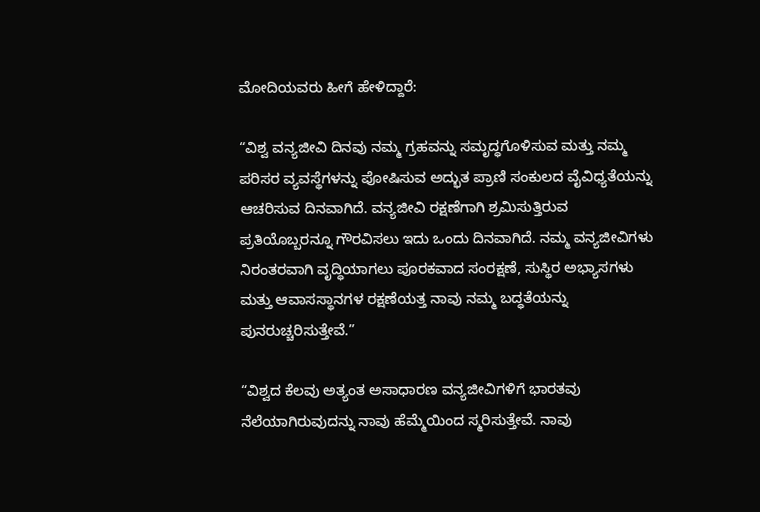ಮೋದಿಯವರು ಹೀಗೆ ಹೇಳಿದ್ದಾರೆ:

“ವಿಶ್ವ ವನ್ಯಜೀವಿ ದಿನವು ನಮ್ಮ ಗ್ರಹವನ್ನು ಸಮೃದ್ಧಗೊಳಿಸುವ ಮತ್ತು ನಮ್ಮ ಪರಿಸರ ವ್ಯವಸ್ಥೆಗಳನ್ನು ಪೋಷಿಸುವ ಅದ್ಭುತ ಪ್ರಾಣಿ ಸಂಕುಲದ ವೈವಿಧ್ಯತೆಯನ್ನು ಆಚರಿಸುವ ದಿನವಾಗಿದೆ. ವನ್ಯಜೀವಿ ರಕ್ಷಣೆಗಾಗಿ ಶ್ರಮಿಸುತ್ತಿರುವ ಪ್ರತಿಯೊಬ್ಬರನ್ನೂ ಗೌರವಿಸಲು ಇದು ಒಂದು ದಿನವಾಗಿದೆ. ನಮ್ಮ ವನ್ಯಜೀವಿಗಳು ನಿರಂತರವಾಗಿ ವೃದ್ಧಿಯಾಗಲು ಪೂರಕವಾದ ಸಂರಕ್ಷಣೆ, ಸುಸ್ಥಿರ ಅಭ್ಯಾಸಗಳು ಮತ್ತು ಆವಾಸಸ್ಥಾನಗಳ ರಕ್ಷಣೆಯತ್ತ ನಾವು ನಮ್ಮ ಬದ್ಧತೆಯನ್ನು ಪುನರುಚ್ಚರಿಸುತ್ತೇವೆ.”

“ವಿಶ್ವದ ಕೆಲವು ಅತ್ಯಂತ ಅಸಾಧಾರಣ ವನ್ಯಜೀವಿಗಳಿಗೆ ಭಾರತವು ನೆಲೆಯಾಗಿರುವುದನ್ನು ನಾವು ಹೆಮ್ಮೆಯಿಂದ ಸ್ಮರಿಸುತ್ತೇವೆ. ನಾವು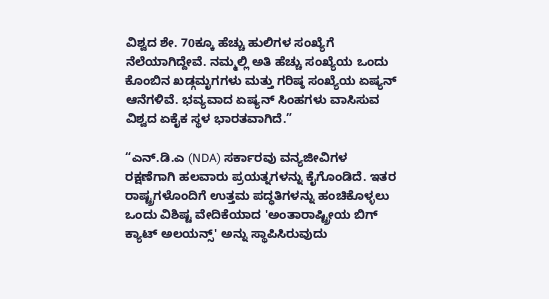ವಿಶ್ವದ ಶೇ. 70ಕ್ಕೂ ಹೆಚ್ಚು ಹುಲಿಗಳ ಸಂಖ್ಯೆಗೆ ನೆಲೆಯಾಗಿದ್ದೇವೆ. ನಮ್ಮಲ್ಲಿ ಅತಿ ಹೆಚ್ಚು ಸಂಖ್ಯೆಯ ಒಂದು ಕೊಂಬಿನ ಖಡ್ಗಮೃಗಗಳು ಮತ್ತು ಗರಿಷ್ಠ ಸಂಖ್ಯೆಯ ಏಷ್ಯನ್ ಆನೆಗಳಿವೆ. ಭವ್ಯವಾದ ಏಷ್ಯನ್ ಸಿಂಹಗಳು ವಾಸಿಸುವ ವಿಶ್ವದ ಏಕೈಕ ಸ್ಥಳ ಭಾರತವಾಗಿದೆ.”

“ಎನ್.ಡಿ.ಎ (NDA) ಸರ್ಕಾರವು ವನ್ಯಜೀವಿಗಳ ರಕ್ಷಣೆಗಾಗಿ ಹಲವಾರು ಪ್ರಯತ್ನಗಳನ್ನು ಕೈಗೊಂಡಿದೆ. ಇತರ ರಾಷ್ಟ್ರಗಳೊಂದಿಗೆ ಉತ್ತಮ ಪದ್ಧತಿಗಳನ್ನು ಹಂಚಿಕೊಳ್ಳಲು ಒಂದು ವಿಶಿಷ್ಟ ವೇದಿಕೆಯಾದ 'ಅಂತಾರಾಷ್ಟ್ರೀಯ ಬಿಗ್ ಕ್ಯಾಟ್ ಅಲಯನ್ಸ್' ಅನ್ನು ಸ್ಥಾಪಿಸಿರುವುದು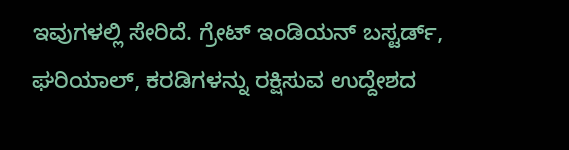ಇವುಗಳಲ್ಲಿ ಸೇರಿದೆ. ಗ್ರೇಟ್ ಇಂಡಿಯನ್ ಬಸ್ಟರ್ಡ್, ಘರಿಯಾಲ್, ಕರಡಿಗಳನ್ನು ರಕ್ಷಿಸುವ ಉದ್ದೇಶದ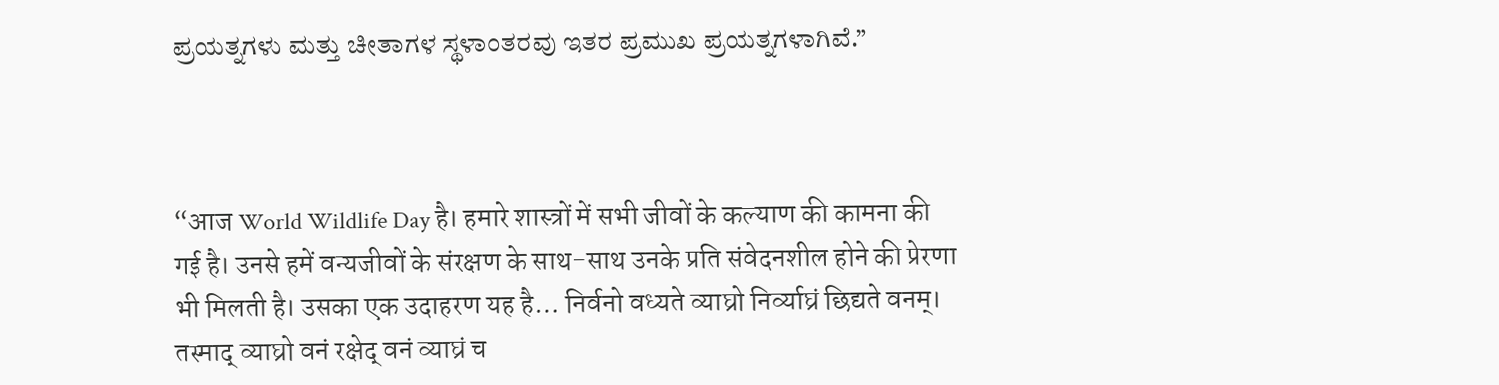ಪ್ರಯತ್ನಗಳು ಮತ್ತು ಚೀತಾಗಳ ಸ್ಥಳಾಂತರವು ಇತರ ಪ್ರಮುಖ ಪ್ರಯತ್ನಗಳಾಗಿವೆ.”



“आज World Wildlife Day है। हमारे शास्त्रों में सभी जीवों के कल्याण की कामना की गई है। उनसे हमें वन्यजीवों के संरक्षण के साथ-साथ उनके प्रति संवेदनशील होने की प्रेरणा भी मिलती है। उसका एक उदाहरण यह है… निर्वनो वध्यते व्याघ्रो निर्व्याघ्रं छिद्यते वनम्। तस्माद् व्याघ्रो वनं रक्षेद् वनं व्याघ्रं च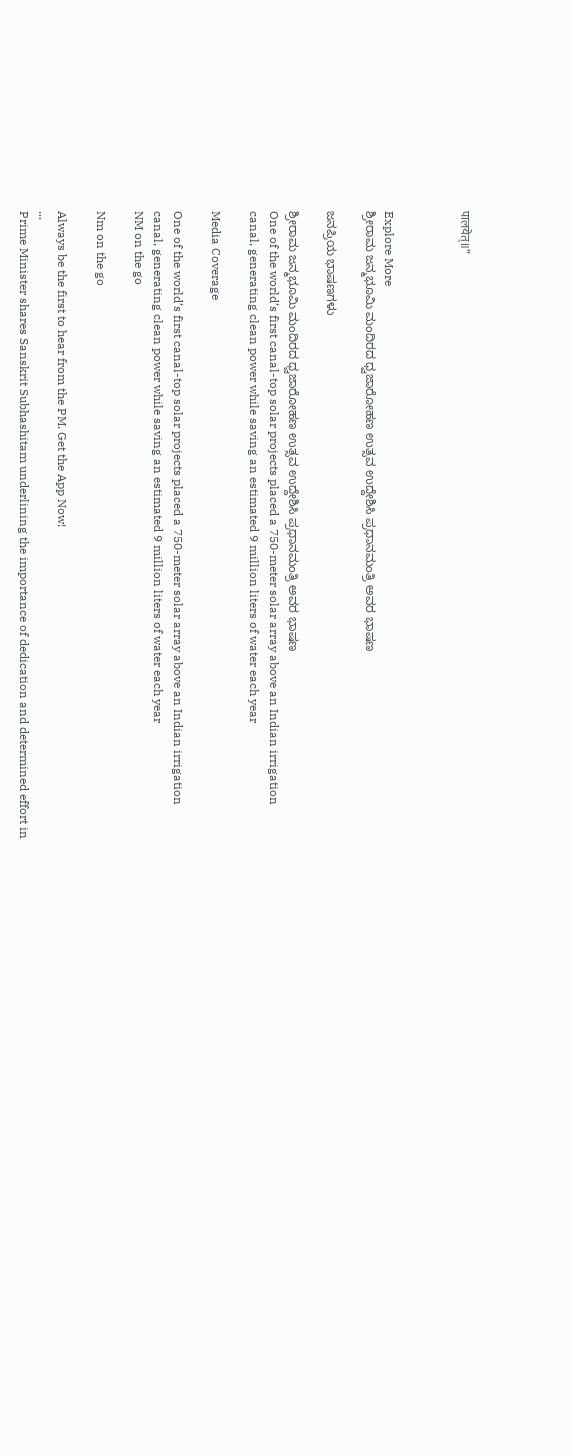पालयेत्॥”



Explore More
ಶ್ರೀರಾಮ ಜನ್ಮಭೂಮಿ ಮಂದಿರದ ಧ್ವಜಾರೋಹಣ ಉತ್ಸವ ಉದ್ದೇಶಿಸಿ ಪ್ರಧಾನಮಂತ್ರಿ ಅವರ ಭಾಷಣ

ಜನಪ್ರಿಯ ಭಾಷಣಗಳು

ಶ್ರೀರಾಮ ಜನ್ಮಭೂಮಿ ಮಂದಿರದ ಧ್ವಜಾರೋಹಣ ಉತ್ಸವ ಉದ್ದೇಶಿಸಿ ಪ್ರಧಾನಮಂತ್ರಿ ಅವರ ಭಾಷಣ
One of the world’s first canal-top solar projects placed a 750-meter solar array above an Indian irrigation canal, generating clean power while saving an estimated 9 million liters of water each year

Media Coverage

One of the world’s first canal-top solar projects placed a 750-meter solar array above an Indian irrigation canal, generating clean power while saving an estimated 9 million liters of water each year
NM on the go

Nm on the go

Always be the first to hear from the PM. Get the App Now!
...
Prime Minister shares Sanskrit Subhashitam underlining the importance of dedication and determined effort in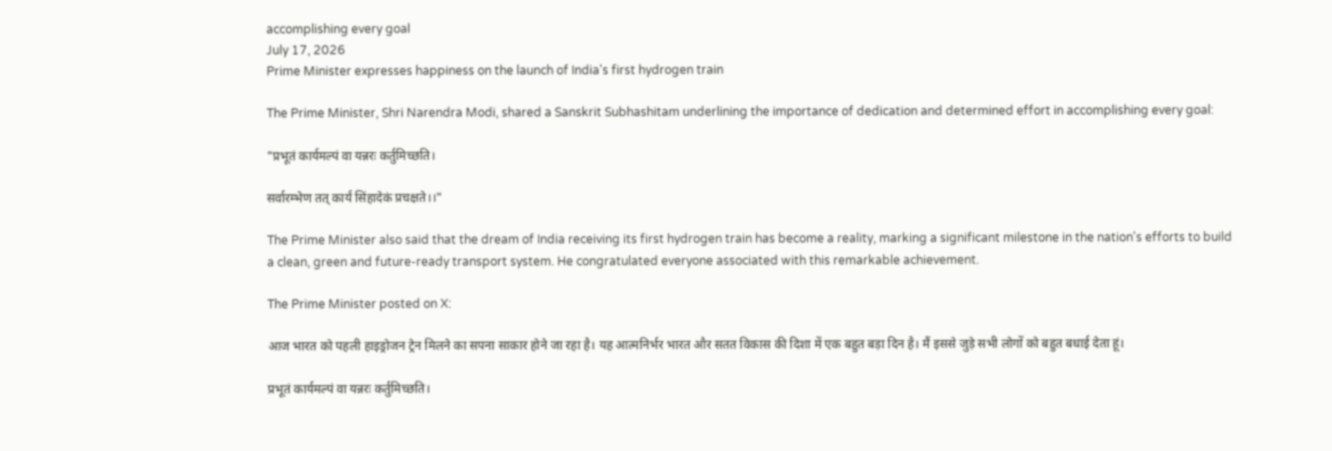accomplishing every goal
July 17, 2026
Prime Minister expresses happiness on the launch of India's first hydrogen train

The Prime Minister, Shri Narendra Modi, shared a Sanskrit Subhashitam underlining the importance of dedication and determined effort in accomplishing every goal:

"प्रभूतं कार्यमल्पं वा यन्नरः कर्तुमिच्छति।

सर्वारम्भेण तत् कार्यं सिंहादेकं प्रचक्षते।।"

The Prime Minister also said that the dream of India receiving its first hydrogen train has become a reality, marking a significant milestone in the nation's efforts to build a clean, green and future-ready transport system. He congratulated everyone associated with this remarkable achievement.

The Prime Minister posted on X:

आज भारत को पहली हाइड्रोजन ट्रेन मिलने का सपना साकार होने जा रहा है। यह आत्मनिर्भर भारत और सतत विकास की दिशा में एक बहुत बड़ा दिन है। मैं इससे जुड़े सभी लोगों को बहुत बधाई देता हूं।

प्रभूतं कार्यमल्पं वा यन्नरः कर्तुमिच्छति।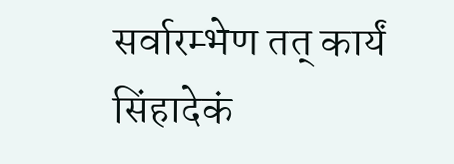सर्वारम्भेण तत् कार्यं सिंहादेकं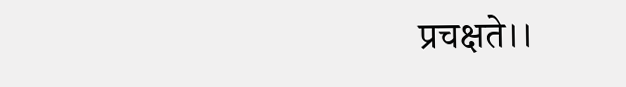प्रचक्षते।।